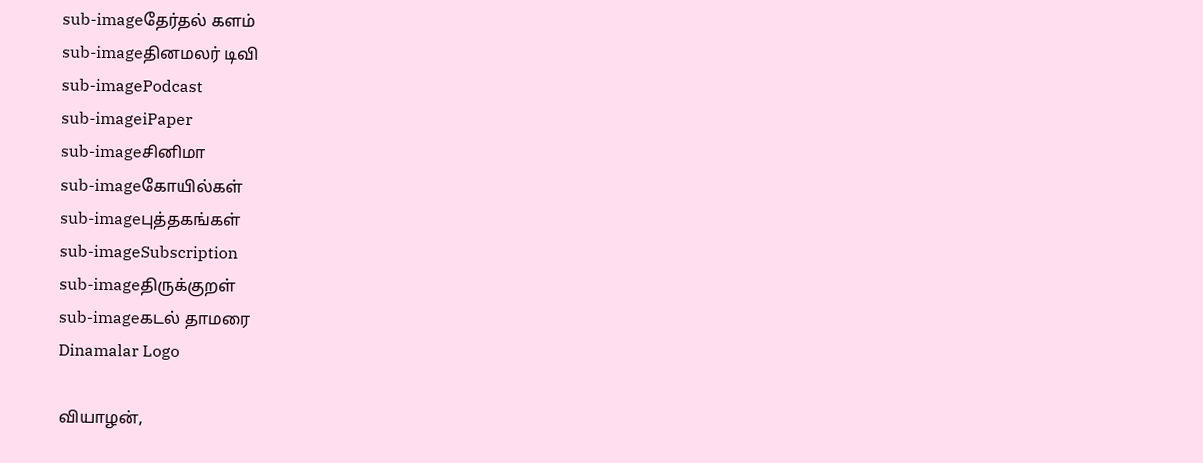sub-imageதேர்தல் களம்
sub-imageதினமலர் டிவி
sub-imagePodcast
sub-imageiPaper
sub-imageசினிமா
sub-imageகோயில்கள்
sub-imageபுத்தகங்கள்
sub-imageSubscription
sub-imageதிருக்குறள்
sub-imageகடல் தாமரை
Dinamalar Logo

வியாழன்,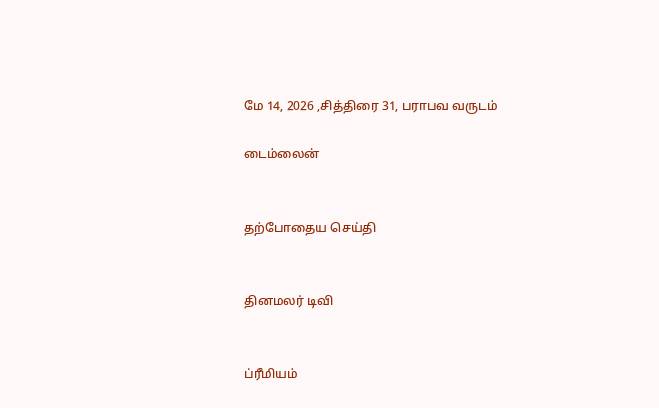மே 14, 2026 ,சித்திரை 31, பராபவ வருடம்

டைம்லைன்


தற்போதைய செய்தி


தினமலர் டிவி


ப்ரீமியம்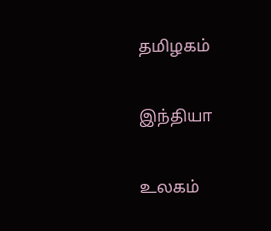தமிழகம்


இந்தியா


உலகம்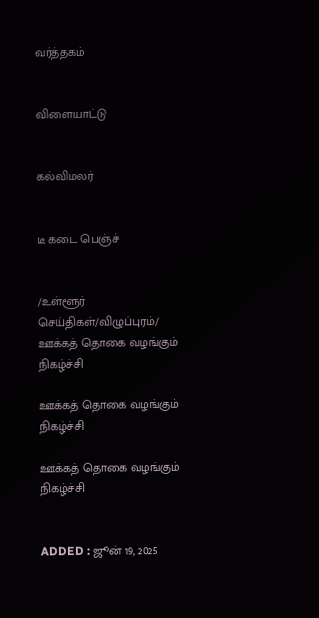வர்த்தகம்


விளையாட்டு


கல்விமலர்


டீ கடை பெஞ்ச்


/உள்ளூர் செய்திகள்/விழுப்புரம்/ ஊக்கத் தொகை வழங்கும் நிகழ்ச்சி

ஊக்கத் தொகை வழங்கும் நிகழ்ச்சி

ஊக்கத் தொகை வழங்கும் நிகழ்ச்சி


ADDED : ஜூன் 19, 2025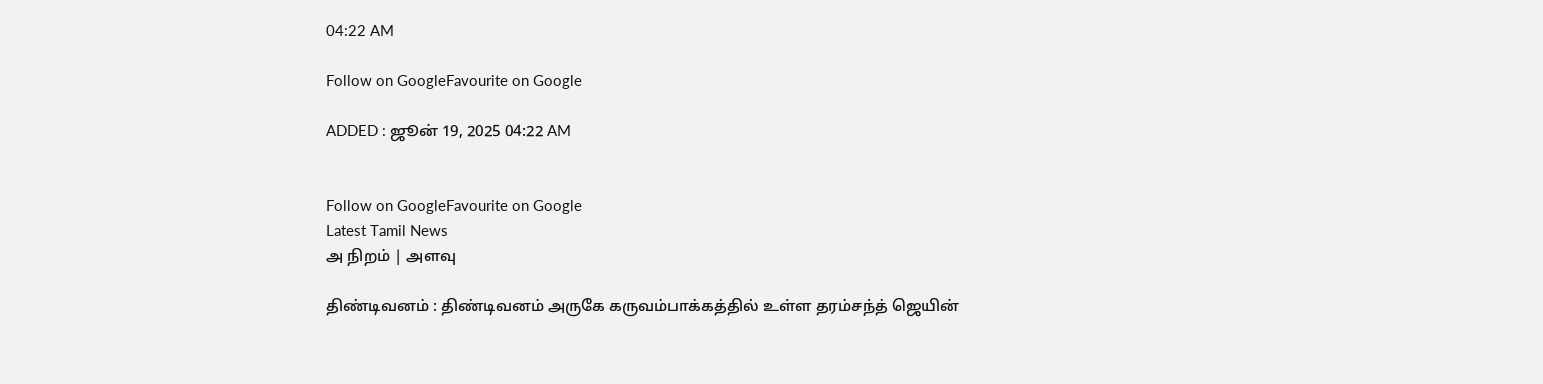04:22 AM

Follow on GoogleFavourite on Google

ADDED : ஜூன் 19, 2025 04:22 AM


Follow on GoogleFavourite on Google
Latest Tamil News
அ நிறம் | அளவு

திண்டிவனம் : திண்டிவனம் அருகே கருவம்பாக்கத்தில் உள்ள தரம்சந்த் ஜெயின்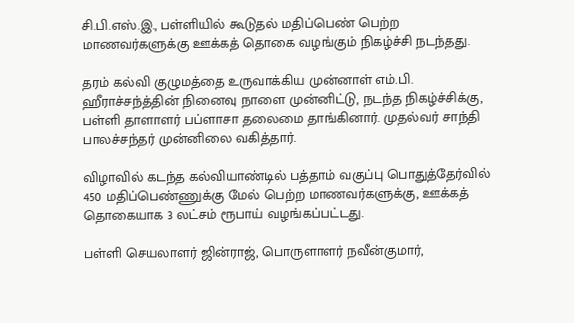சி.பி.எஸ்.இ., பள்ளியில் கூடுதல் மதிப்பெண் பெற்ற மாணவர்களுக்கு ஊக்கத் தொகை வழங்கும் நிகழ்ச்சி நடந்தது.

தரம் கல்வி குழுமத்தை உருவாக்கிய முன்னாள் எம்.பி. ஹீராச்சந்த்தின் நினைவு நாளை முன்னிட்டு, நடந்த நிகழ்ச்சிக்கு, பள்ளி தாளாளர் பப்ளாசா தலைமை தாங்கினார். முதல்வர் சாந்தி பாலச்சந்தர் முன்னிலை வகித்தார்.

விழாவில் கடந்த கல்வியாண்டில் பத்தாம் வகுப்பு பொதுத்தேர்வில் 450 மதிப்பெண்ணுக்கு மேல் பெற்ற மாணவர்களுக்கு, ஊக்கத் தொகையாக 3 லட்சம் ரூபாய் வழங்கப்பட்டது.

பள்ளி செயலாளர் ஜின்ராஜ், பொருளாளர் நவீன்குமார்,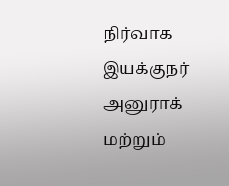நிர்வாக இயக்குநர் அனுராக் மற்றும்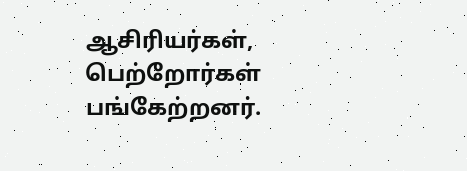ஆசிரியர்கள், பெற்றோர்கள் பங்கேற்றனர்.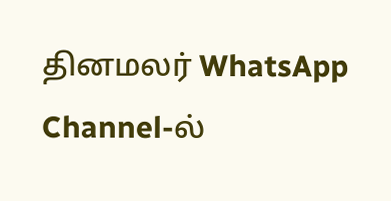தினமலர் WhatsApp Channel-ல்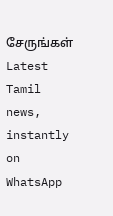சேருங்கள்
Latest Tamil news, instantly on WhatsApp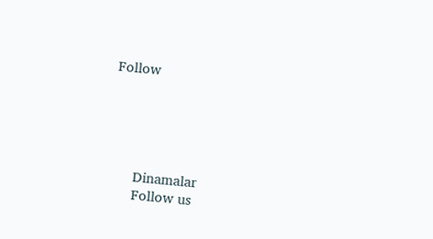Follow





      Dinamalar
      Follow us